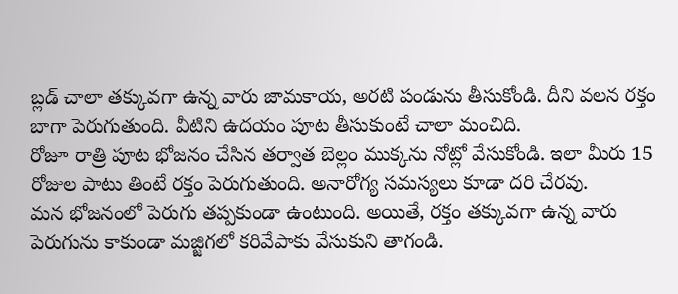బ్లడ్ చాలా తక్కువగా ఉన్న వారు జామకాయ, అరటి పండును తీసుకోండి. దీని వలన రక్తం బాగా పెరుగుతుంది. వీటిని ఉదయం పూట తీసుకుంటే చాలా మంచిది.
రోజూ రాత్రి పూట భోజనం చేసిన తర్వాత బెల్లం ముక్కను నోట్లో వేసుకోండి. ఇలా మీరు 15 రోజుల పాటు తింటే రక్తం పెరుగుతుంది. అనారోగ్య సమస్యలు కూడా దరి చేరవు.
మన భోజనంలో పెరుగు తప్పకుండా ఉంటుంది. అయితే, రక్తం తక్కువగా ఉన్న వారు పెరుగును కాకుండా మజ్జిగలో కరివేపాకు వేసుకుని తాగండి.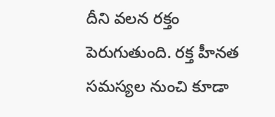దీని వలన రక్తం పెరుగుతుంది. రక్త హీనత సమస్యల నుంచి కూడా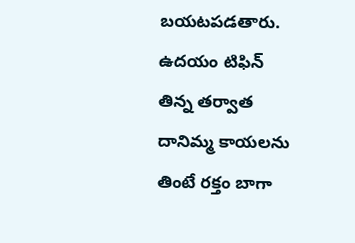బయటపడతారు.
ఉదయం టిఫిన్ తిన్న తర్వాత దానిమ్మ కాయలను తింటే రక్తం బాగా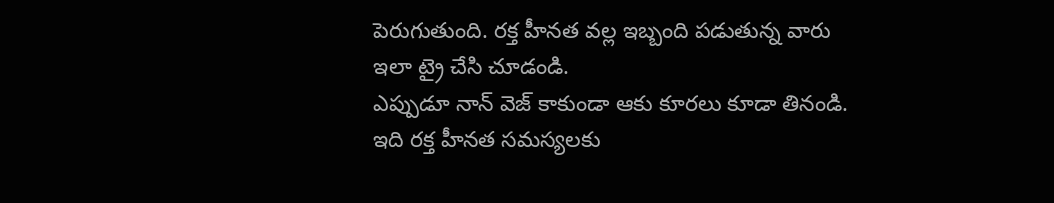పెరుగుతుంది. రక్త హీనత వల్ల ఇబ్బంది పడుతున్న వారు ఇలా ట్రై చేసి చూడండి.
ఎప్పుడూ నాన్ వెజ్ కాకుండా ఆకు కూరలు కూడా తినండి. ఇది రక్త హీనత సమస్యలకు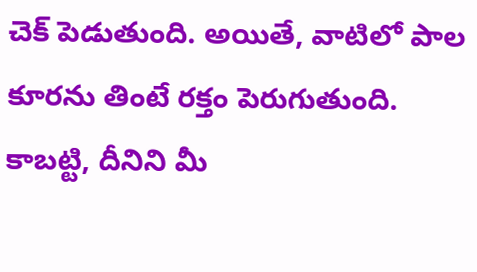చెక్ పెడుతుంది. అయితే, వాటిలో పాల కూరను తింటే రక్తం పెరుగుతుంది. కాబట్టి, దీనిని మీ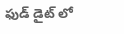ఫుడ్ డైట్ లో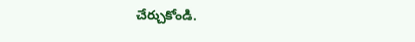చేర్చుకోండి.